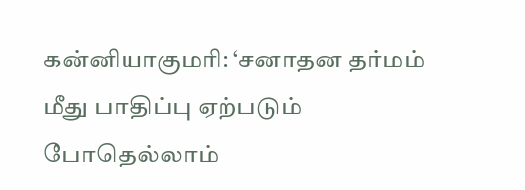கன்னியாகுமரி: ‘சனாதன தர்மம் மீது பாதிப்பு ஏற்படும் போதெல்லாம்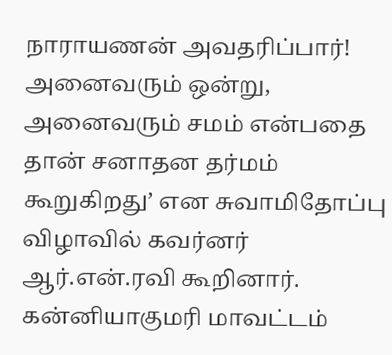நாராயணன் அவதரிப்பார்! அனைவரும் ஒன்று, அனைவரும் சமம் என்பதை தான் சனாதன தர்மம் கூறுகிறது’ என சுவாமிதோப்பு விழாவில் கவர்னர் ஆர்.என்.ரவி கூறினார். கன்னியாகுமரி மாவட்டம்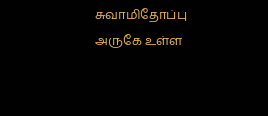சுவாமிதோப்பு அருகே உள்ள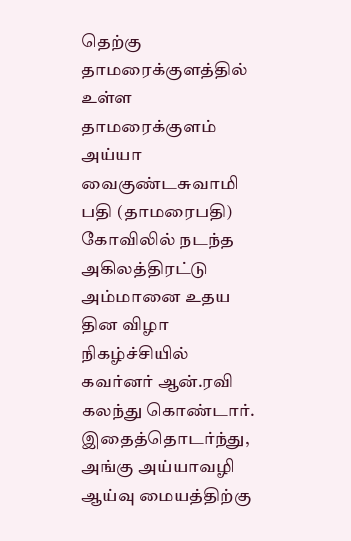தெற்கு தாமரைக்குளத்தில் உள்ள தாமரைக்குளம் அய்யா வைகுண்டசுவாமி பதி (தாமரைபதி) கோவிலில் நடந்த அகிலத்திரட்டு அம்மானை உதய தின விழா நிகழ்ச்சியில் கவர்னர் ஆன்.ரவி கலந்து கொண்டார். இதைத்தொடர்ந்து, அங்கு அய்யாவழி ஆய்வு மையத்திற்கு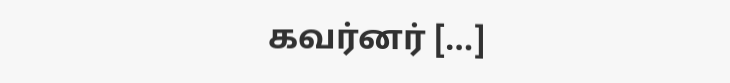கவர்னர் […]